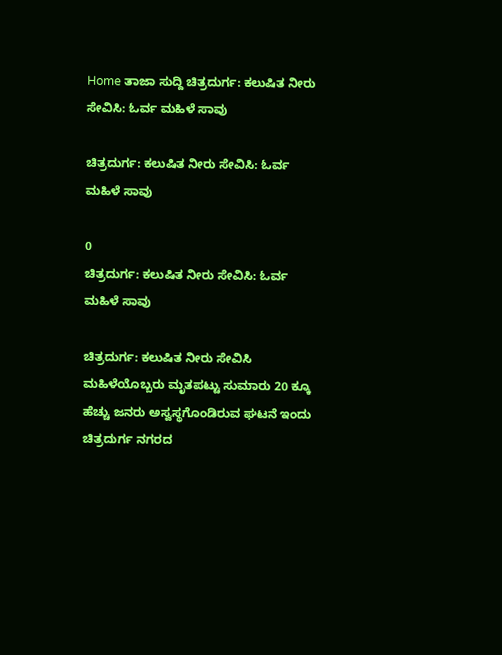Home ತಾಜಾ ಸುದ್ದಿ ಚಿತ್ರದುರ್ಗ: ಕಲುಷಿತ ನೀರು ಸೇವಿಸಿ: ಓರ್ವ ಮಹಿಳೆ ಸಾವು

ಚಿತ್ರದುರ್ಗ: ಕಲುಷಿತ ನೀರು ಸೇವಿಸಿ: ಓರ್ವ ಮಹಿಳೆ ಸಾವು

0
ಚಿತ್ರದುರ್ಗ: ಕಲುಷಿತ ನೀರು ಸೇವಿಸಿ: ಓರ್ವ ಮಹಿಳೆ ಸಾವು

ಚಿತ್ರದುರ್ಗ: ಕಲುಷಿತ ನೀರು ಸೇವಿಸಿ ಮಹಿಳೆಯೊಬ್ಬರು ಮೃತಪಟ್ಟು ಸುಮಾರು 20 ಕ್ಕೂ ಹೆಚ್ಚು ಜನರು ಅಸ್ವಸ್ಥಗೊಂಡಿರುವ ಘಟನೆ ಇಂದು ಚಿತ್ರದುರ್ಗ ನಗರದ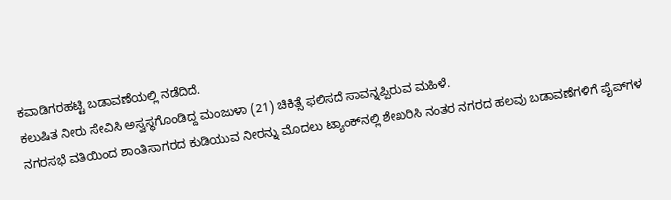ಕವಾಡಿಗರಹಟ್ಟಿ ಬಡಾವಣೆಯಲ್ಲಿ ನಡೆದಿದೆ.
ಕಲುಷಿತ ನೀರು ಸೇವಿಸಿ ಅಸ್ವಸ್ಥಗೊಂಡಿದ್ದ ಮಂಜುಳಾ (21) ಚಿಕಿತ್ಸೆ ಫಲಿಸದೆ ಸಾವನ್ನಪ್ಪಿರುವ ಮಹಿಳೆ.
ನಗರಸಭೆ ವತಿಯಿಂದ ಶಾಂತಿಸಾಗರದ ಕುಡಿಯುವ ನೀರನ್ನು ಮೊದಲು ಟ್ಯಾಂಕ್‌ನಲ್ಲಿ ಶೇಖರಿಸಿ ನಂತರ ನಗರದ ಹಲವು ಬಡಾವಣೆಗಳಿಗೆ ಪೈಪ್‌ಗಳ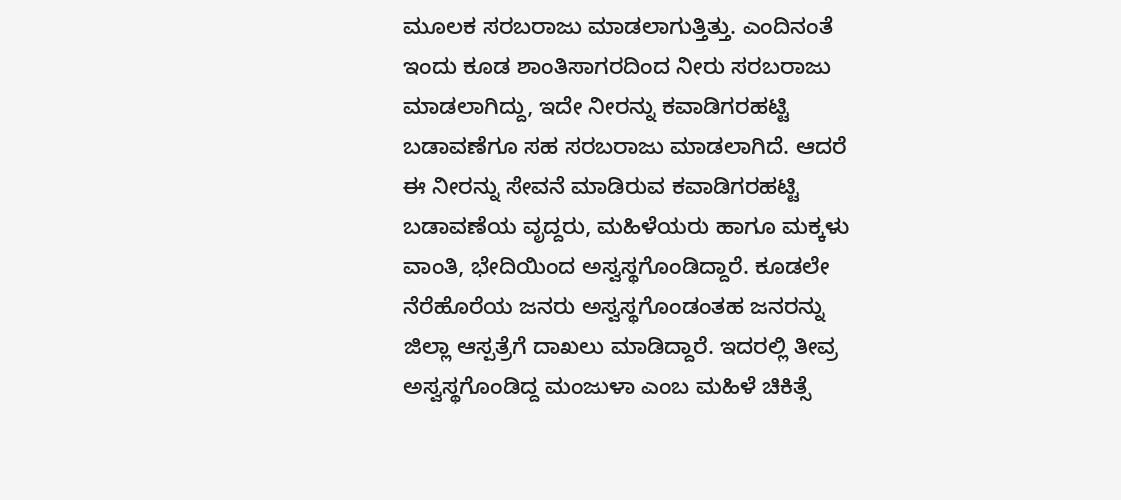ಮೂಲಕ ಸರಬರಾಜು ಮಾಡಲಾಗುತ್ತಿತ್ತು. ಎಂದಿನಂತೆ ಇಂದು ಕೂಡ ಶಾಂತಿಸಾಗರದಿಂದ ನೀರು ಸರಬರಾಜು ಮಾಡಲಾಗಿದ್ದು, ಇದೇ ನೀರನ್ನು ಕವಾಡಿಗರಹಟ್ಟಿ ಬಡಾವಣೆಗೂ ಸಹ ಸರಬರಾಜು ಮಾಡಲಾಗಿದೆ. ಆದರೆ ಈ ನೀರನ್ನು ಸೇವನೆ ಮಾಡಿರುವ ಕವಾಡಿಗರಹಟ್ಟಿ ಬಡಾವಣೆಯ ವೃದ್ದರು, ಮಹಿಳೆಯರು ಹಾಗೂ ಮಕ್ಕಳು ವಾಂತಿ, ಭೇದಿಯಿಂದ ಅಸ್ವಸ್ಥಗೊಂಡಿದ್ದಾರೆ. ಕೂಡಲೇ ನೆರೆಹೊರೆಯ ಜನರು ಅಸ್ವಸ್ಥಗೊಂಡಂತಹ ಜನರನ್ನು ಜಿಲ್ಲಾ ಆಸ್ಪತ್ರೆಗೆ ದಾಖಲು ಮಾಡಿದ್ದಾರೆ. ಇದರಲ್ಲಿ ತೀವ್ರ ಅಸ್ವಸ್ಥಗೊಂಡಿದ್ದ ಮಂಜುಳಾ ಎಂಬ ಮಹಿಳೆ ಚಿಕಿತ್ಸೆ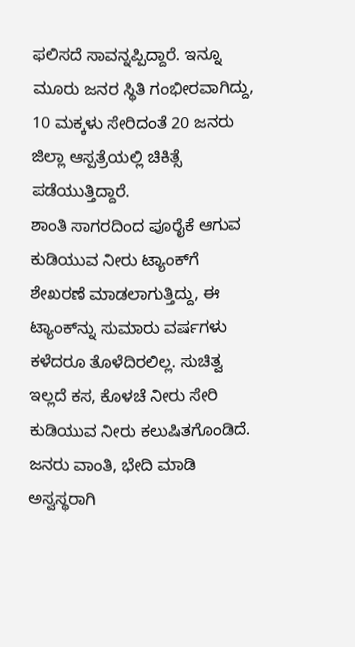ಫಲಿಸದೆ ಸಾವನ್ನಪ್ಪಿದ್ದಾರೆ. ಇನ್ನೂ ಮೂರು ಜನರ ಸ್ಥಿತಿ ಗಂಭೀರವಾಗಿದ್ದು, 10 ಮಕ್ಕಳು ಸೇರಿದಂತೆ 20 ಜನರು ಜಿಲ್ಲಾ ಆಸ್ಪತ್ರೆಯಲ್ಲಿ ಚಿಕಿತ್ಸೆ ಪಡೆಯುತ್ತಿದ್ದಾರೆ.
ಶಾಂತಿ ಸಾಗರದಿಂದ ಪೂರೈಕೆ ಆಗುವ ಕುಡಿಯುವ ನೀರು ಟ್ಯಾಂಕ್‌ಗೆ ಶೇಖರಣೆ ಮಾಡಲಾಗುತ್ತಿದ್ದು, ಈ ಟ್ಯಾಂಕ್‌ನ್ನು ಸುಮಾರು ವರ್ಷಗಳು ಕಳೆದರೂ ತೊಳೆದಿರಲಿಲ್ಲ. ಸುಚಿತ್ವ ಇಲ್ಲದೆ ಕಸ, ಕೊಳಚೆ ನೀರು ಸೇರಿ ಕುಡಿಯುವ ನೀರು ಕಲುಷಿತಗೊಂಡಿದೆ. ಜನರು ವಾಂತಿ, ಭೇದಿ ಮಾಡಿ ಅಸ್ವಸ್ಥರಾಗಿ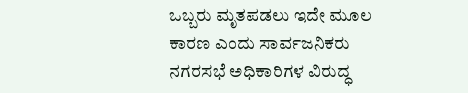ಒಬ್ಬರು ಮೃತಪಡಲು ಇದೇ ಮೂಲ ಕಾರಣ ಎಂದು ಸಾರ್ವಜನಿಕರು ನಗರಸಭೆ ಅಧಿಕಾರಿಗಳ ವಿರುದ್ಧ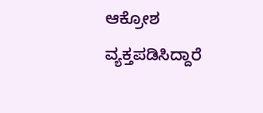ಆಕ್ರೋಶ ವ್ಯಕ್ತಪಡಿಸಿದ್ದಾರೆ